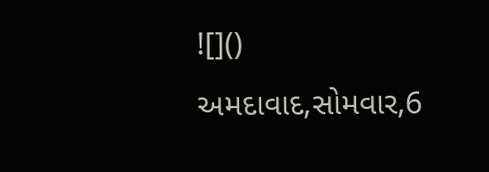![]()
અમદાવાદ,સોમવાર,6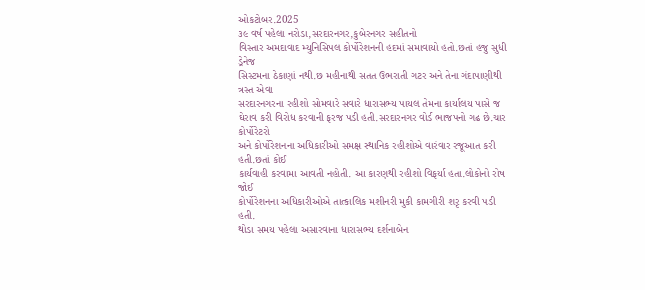ઓકટોબર.2025
૩૯ વર્ષ પહેલા નરોડા,સરદારનગર,કુબેરનગર સહીતનો
વિસ્તાર અમદાવાદ મ્યુનિસિપલ કોર્પોરેશનની હદમાં સમાવાયો હતો.છતાં હજુ સુધી ડ્રેનેજ
સિસ્ટમના ઠેકાણાં નથી.છ મહીનાથી સતત ઉભરાતી ગટર અને તેના ગંદાપાણીથી ત્રસ્ત એવા
સરદારનગરના રહીશો સોમવારે સવારે ધારાસભ્ય પાયલ તેમના કાર્યાલય પાસે જ
ઘેરાવ કરી વિરોધ કરવાની ફરજ પડી હતી.સરદારનગર વોર્ડ ભાજપનો ગઢ છે.ચાર કોર્પોરેટરો
અને કોર્પોરેશનના અધિકારીઓ સમક્ષ સ્થાનિક રહીશોએ વારંવાર રજૂઆત કરી હતી.છતાં કોઈ
કાર્યવાહી કરવામા આવતી નહોતી. આ કારણથી રહીશો વિફર્યા હતા.લોકોનો રોષ જોઈ
કોર્પોરેશનના અધિકારીઓએ તાત્કાલિક મશીનરી મુકી કામગીરી શરૃ કરવી પડી હતી.
થોડા સમય પહેલા અસારવાના ધારાસભ્ય દર્શનાબેન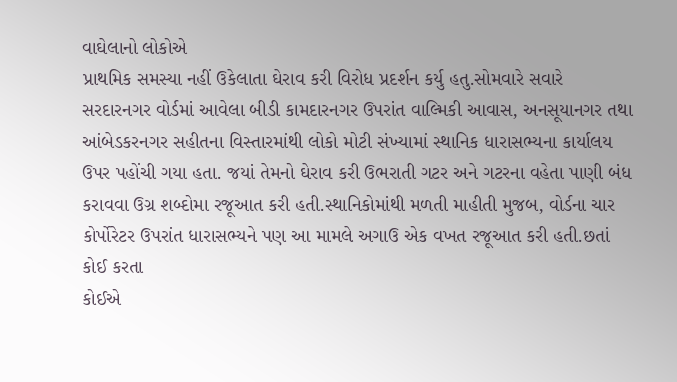વાઘેલાનો લોકોએ
પ્રાથમિક સમસ્યા નહીં ઉકેલાતા ઘેરાવ કરી વિરોધ પ્રદર્શન કર્યુ હતુ.સોમવારે સવારે
સરદારનગર વોર્ડમાં આવેલા બીડી કામદારનગર ઉપરાંત વાલ્મિકી આવાસ, અનસૂયાનગર તથા
આંબેડકરનગર સહીતના વિસ્તારમાંથી લોકો મોટી સંખ્યામાં સ્થાનિક ધારાસભ્યના કાર્યાલય
ઉપર પહોંચી ગયા હતા. જયાં તેમનો ઘેરાવ કરી ઉભરાતી ગટર અને ગટરના વહેતા પાણી બંધ
કરાવવા ઉગ્ર શબ્દોમા રજૂઆત કરી હતી.સ્થાનિકોમાંથી મળતી માહીતી મુજબ, વોર્ડના ચાર
કોર્પોરેટર ઉપરાંત ધારાસભ્યને પણ આ મામલે અગાઉ એક વખત રજૂઆત કરી હતી.છતાં કોઈ કરતા
કોઈએ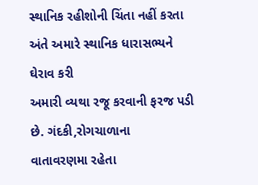સ્થાનિક રહીશોની ચિંતા નહીં કરતા અંતે અમારે સ્થાનિક ધારાસભ્યને ઘેરાવ કરી
અમારી વ્યથા રજૂ કરવાની ફરજ પડી છે. ગંદકી,રોગચાળાના
વાતાવરણમા રહેતા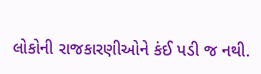લોકોની રાજકારણીઓને કંઈ પડી જ નથી.